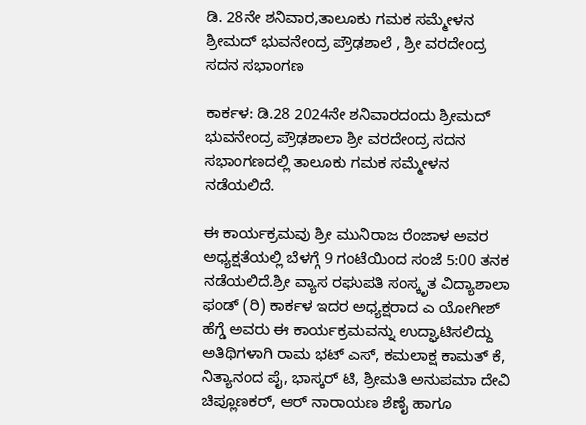ಡಿ. 28ನೇ ಶನಿವಾರ,ತಾಲೂಕು ಗಮಕ ಸಮ್ಮೇಳನ
ಶ್ರೀಮದ್ ಭುವನೇಂದ್ರ ಪ್ರೌಢಶಾಲೆ , ಶ್ರೀ ವರದೇಂದ್ರ ಸದನ ಸಭಾಂಗಣ

ಕಾರ್ಕಳ: ಡಿ.28 2024ನೇ ಶನಿವಾರದಂದು ಶ್ರೀಮದ್ ಭುವನೇಂದ್ರ ಪ್ರೌಢಶಾಲಾ ಶ್ರೀ ವರದೇಂದ್ರ ಸದನ ಸಭಾಂಗಣದಲ್ಲಿ ತಾಲೂಕು ಗಮಕ ಸಮ್ಮೇಳನ ನಡೆಯಲಿದೆ.

ಈ ಕಾರ್ಯಕ್ರಮವು ಶ್ರೀ ಮುನಿರಾಜ ರೆಂಜಾಳ ಅವರ ಅಧ್ಯಕ್ಷತೆಯಲ್ಲಿ ಬೆಳಗ್ಗೆ 9 ಗಂಟೆಯಿಂದ ಸಂಜೆ 5:00 ತನಕ ನಡೆಯಲಿದೆ.ಶ್ರೀ ವ್ಯಾಸ ರಘುಪತಿ ಸಂಸ್ಕೃತ ವಿದ್ಯಾಶಾಲಾ ಫಂಡ್ (ರಿ) ಕಾರ್ಕಳ ಇದರ ಅಧ್ಯಕ್ಷರಾದ ಎ ಯೋಗೀಶ್ ಹೆಗ್ಡೆ ಅವರು ಈ ಕಾರ್ಯಕ್ರಮವನ್ನು ಉದ್ಘಾಟಿಸಲಿದ್ದು ಅತಿಥಿಗಳಾಗಿ ರಾಮ ಭಟ್ ಎಸ್, ಕಮಲಾಕ್ಷ ಕಾಮತ್ ಕೆ, ನಿತ್ಯಾನಂದ ಪೈ, ಭಾಸ್ಕರ್ ಟಿ, ಶ್ರೀಮತಿ ಅನುಪಮಾ ದೇವಿ ಚಿಪ್ಲೂಣಕರ್, ಆರ್ ನಾರಾಯಣ ಶೆಣೈ ಹಾಗೂ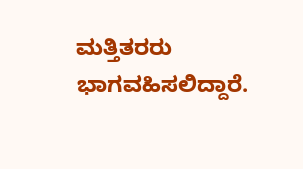ಮತ್ತಿತರರು ಭಾಗವಹಿಸಲಿದ್ದಾರೆ.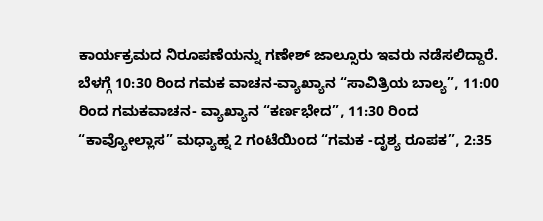ಕಾರ್ಯಕ್ರಮದ ನಿರೂಪಣೆಯನ್ನು ಗಣೇಶ್ ಜಾಲ್ಸೂರು ಇವರು ನಡೆಸಲಿದ್ದಾರೆ.
ಬೆಳಗ್ಗೆ 10:30 ರಿಂದ ಗಮಕ ವಾಚನ-ವ್ಯಾಖ್ಯಾನ “ಸಾವಿತ್ರಿಯ ಬಾಲ್ಯ”, 11:00 ರಿಂದ ಗಮಕವಾಚನ- ವ್ಯಾಖ್ಯಾನ “ಕರ್ಣಭೇದ”, 11:30 ರಿಂದ “ಕಾವ್ಯೋಲ್ಲಾಸ” ಮಧ್ಯಾಹ್ನ 2 ಗಂಟೆಯಿಂದ “ಗಮಕ -ದೃಶ್ಯ ರೂಪಕ”, 2:35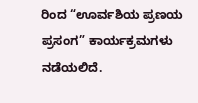ರಿಂದ “ಊರ್ವಶಿಯ ಪ್ರಣಯ ಪ್ರಸಂಗ” ಕಾರ್ಯಕ್ರಮಗಳು ನಡೆಯಲಿದೆ.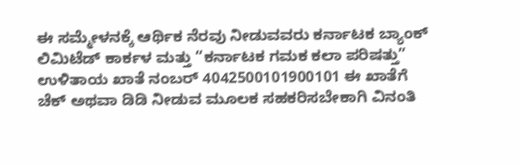ಈ ಸಮ್ಮೇಳನಕ್ಕೆ ಆರ್ಥಿಕ ನೆರವು ನೀಡುವವರು ಕರ್ನಾಟಕ ಬ್ಯಾಂಕ್ ಲಿಮಿಟೆಡ್ ಕಾರ್ಕಳ ಮತ್ತು “ಕರ್ನಾಟಕ ಗಮಕ ಕಲಾ ಪರಿಷತ್ತು” ಉಳಿತಾಯ ಖಾತೆ ನಂಬರ್ 4042500101900101 ಈ ಖಾತೆಗೆ ಚೆಕ್ ಅಥವಾ ಡಿಡಿ ನೀಡುವ ಮೂಲಕ ಸಹಕರಿಸಬೇಕಾಗಿ ವಿನಂತಿ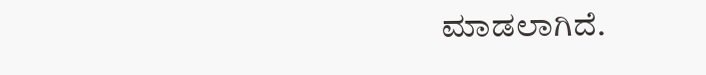ಮಾಡಲಾಗಿದೆ.